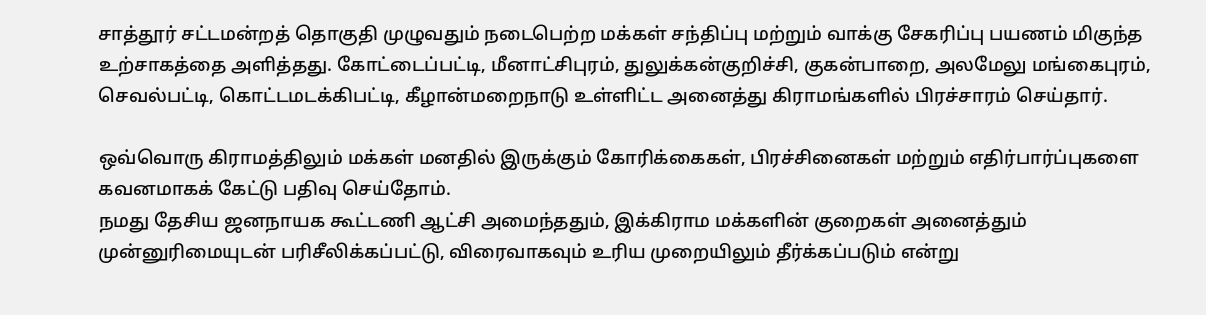சாத்தூர் சட்டமன்றத் தொகுதி முழுவதும் நடைபெற்ற மக்கள் சந்திப்பு மற்றும் வாக்கு சேகரிப்பு பயணம் மிகுந்த உற்சாகத்தை அளித்தது. கோட்டைப்பட்டி, மீனாட்சிபுரம், துலுக்கன்குறிச்சி, குகன்பாறை, அலமேலு மங்கைபுரம், செவல்பட்டி, கொட்டமடக்கிபட்டி, கீழான்மறைநாடு உள்ளிட்ட அனைத்து கிராமங்களில் பிரச்சாரம் செய்தார்.

ஒவ்வொரு கிராமத்திலும் மக்கள் மனதில் இருக்கும் கோரிக்கைகள், பிரச்சினைகள் மற்றும் எதிர்பார்ப்புகளை கவனமாகக் கேட்டு பதிவு செய்தோம்.
நமது தேசிய ஜனநாயக கூட்டணி ஆட்சி அமைந்ததும், இக்கிராம மக்களின் குறைகள் அனைத்தும் முன்னுரிமையுடன் பரிசீலிக்கப்பட்டு, விரைவாகவும் உரிய முறையிலும் தீர்க்கப்படும் என்று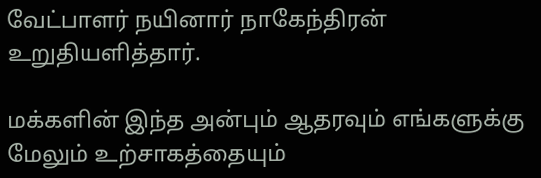வேட்பாளர் நயினார் நாகேந்திரன் உறுதியளித்தார்.

மக்களின் இந்த அன்பும் ஆதரவும் எங்களுக்கு மேலும் உற்சாகத்தையும்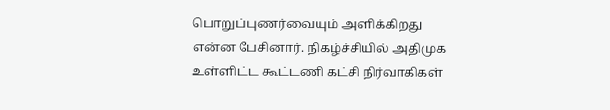பொறுப்புணர்வையும் அளிக்கிறது என்ன பேசினார். நிகழ்ச்சியில் அதிமுக உள்ளிட்ட கூட்டணி கட்சி நிர்வாகிகள்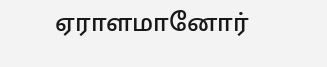ஏராளமானோர்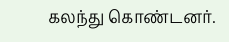கலந்து கொண்டனர்.